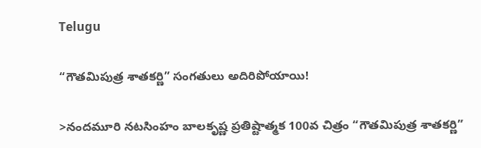Telugu

“గౌతమిపుత్ర శాతకర్ణి” సంగతులు అదిరిపోయాయి!

>నందమూరి నటసింహం బాలకృష్ణ ప్రతిష్టాత్మక 100వ చిత్రం “గౌతమిపుత్ర శాతకర్ణి”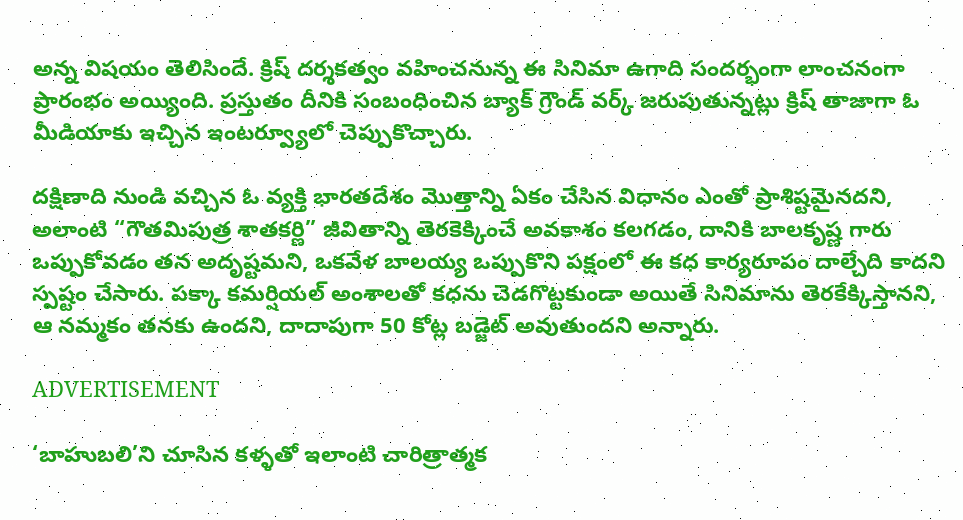అన్న విషయం తెలిసిందే. క్రిష్ దర్శకత్వం వహించనున్న ఈ సినిమా ఉగాది సందర్భంగా లాంచనంగా ప్రారంభం అయ్యింది. ప్రస్తుతం దీనికి సంబంధించిన బ్యాక్ గ్రౌండ్ వర్క్ జరుపుతున్నట్లు క్రిష్ తాజాగా ఓ మీడియాకు ఇచ్చిన ఇంటర్వ్యూలో చెప్పుకొచ్చారు.

దక్షిణాది నుండి వచ్చిన ఓ వ్యక్తి భారతదేశం మొత్తాన్ని ఏకం చేసిన విధానం ఎంతో ప్రాశిష్టమైనదని, అలాంటి “గౌతమిపుత్ర శాతకర్ణి” జీవితాన్ని తెరకెక్కించే అవకాశం కలగడం, దానికి బాలకృష్ణ గారు ఒప్పుకోవడం తన అదృష్టమని, ఒకవేళ బాలయ్య ఒప్పుకొని పక్షంలో ఈ కధ కార్యరూపం దాల్చేది కాదని స్పష్టం చేసారు. పక్కా కమర్షియల్ అంశాలతో కధను చెడగొట్టకుండా అయితే సినిమాను తెరకేక్కిస్తానని, ఆ నమ్మకం తనకు ఉందని, దాదాపుగా 50 కోట్ల బడ్జెట్ అవుతుందని అన్నారు.

ADVERTISEMENT

‘బాహుబలి’ని చూసిన కళ్ళతో ఇలాంటి చారిత్రాత్మక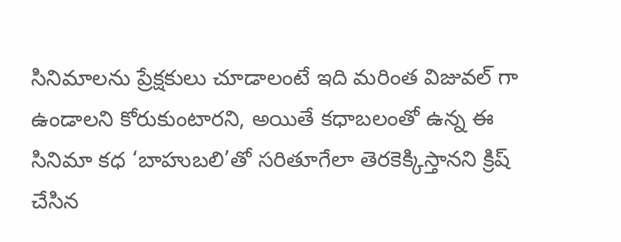సినిమాలను ప్రేక్షకులు చూడాలంటే ఇది మరింత విజువల్ గా ఉండాలని కోరుకుంటారని, అయితే కధాబలంతో ఉన్న ఈ సినిమా కధ ‘బాహుబలి’తో సరితూగేలా తెరకెక్కిస్తానని క్రిష్ చేసిన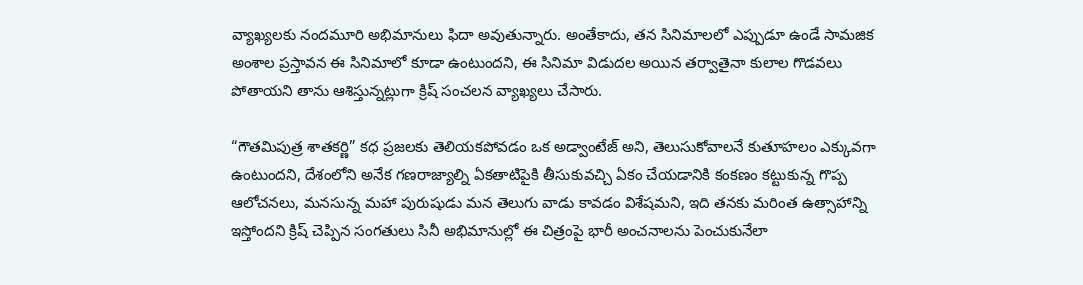వ్యాఖ్యలకు నందమూరి అభిమానులు ఫిదా అవుతున్నారు. అంతేకాదు, తన సినిమాలలో ఎప్పుడూ ఉండే సామజిక అంశాల ప్రస్తావన ఈ సినిమాలో కూడా ఉంటుందని, ఈ సినిమా విడుదల అయిన తర్వాతైనా కులాల గొడవలు పోతాయని తాను ఆశిస్తున్నట్లుగా క్రిష్ సంచలన వ్యాఖ్యలు చేసారు.

“గౌతమిపుత్ర శాతకర్ణి” కధ ప్రజలకు తెలియకపోవడం ఒక అడ్వాంటేజ్ అని, తెలుసుకోవాలనే కుతూహలం ఎక్కువగా ఉంటుందని, దేశంలోని అనేక గణరాజ్యాల్ని ఏకతాటిపైకి తీసుకువచ్చి ఏకం చేయడానికి కంకణం కట్టుకున్న గొప్ప ఆలోచనలు, మనసున్న మహా పురుషుడు మన తెలుగు వాడు కావడం విశేషమని, ఇది తనకు మరింత ఉత్సాహాన్ని ఇస్తోందని క్రిష్ చెప్పిన సంగతులు సినీ అభిమానుల్లో ఈ చిత్రంపై భారీ అంచనాలను పెంచుకునేలా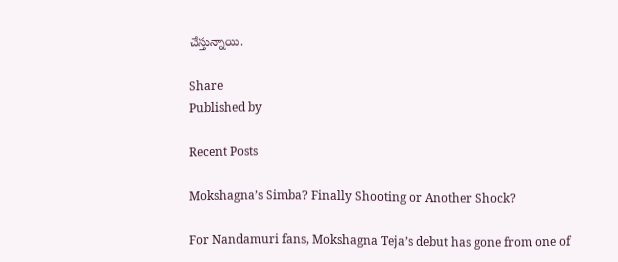చేస్తున్నాయి.

Share
Published by

Recent Posts

Mokshagna’s Simba? Finally Shooting or Another Shock?

For Nandamuri fans, Mokshagna Teja’s debut has gone from one of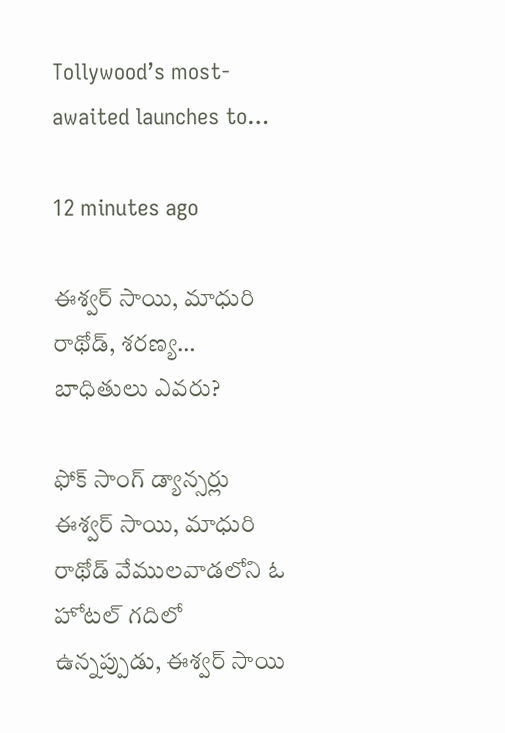Tollywood’s most-awaited launches to…

12 minutes ago

ఈశ్వర్ సాయి, మాధురి రాథోడ్, శరణ్య… బాధితులు ఎవరు?

ఫోక్ సాంగ్ డ్యాన్సర్లు ఈశ్వర్ సాయి, మాధురి రాథోడ్ వేములవాడలోని ఓ హోటల్ గదిలో ఉన్నప్పుడు, ఈశ్వర్ సాయి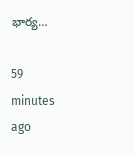భార్య…

59 minutes ago